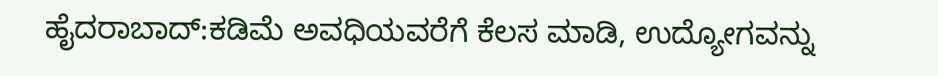ಹೈದರಾಬಾದ್:ಕಡಿಮೆ ಅವಧಿಯವರೆಗೆ ಕೆಲಸ ಮಾಡಿ, ಉದ್ಯೋಗವನ್ನು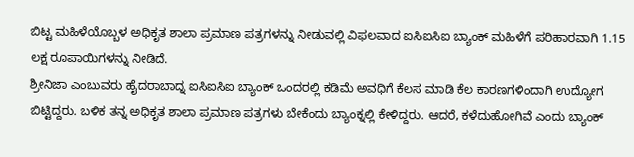ಬಿಟ್ಟ ಮಹಿಳೆಯೊಬ್ಬಳ ಅಧಿಕೃತ ಶಾಲಾ ಪ್ರಮಾಣ ಪತ್ರಗಳನ್ನು ನೀಡುವಲ್ಲಿ ವಿಫಲವಾದ ಐಸಿಐಸಿಐ ಬ್ಯಾಂಕ್ ಮಹಿಳೆಗೆ ಪರಿಹಾರವಾಗಿ 1.15 ಲಕ್ಷ ರೂಪಾಯಿಗಳನ್ನು ನೀಡಿದೆ.
ಶ್ರೀನಿಜಾ ಎಂಬುವರು ಹೈದರಾಬಾದ್ನ ಐಸಿಐಸಿಐ ಬ್ಯಾಂಕ್ ಒಂದರಲ್ಲಿ ಕಡಿಮೆ ಅವಧಿಗೆ ಕೆಲಸ ಮಾಡಿ ಕೆಲ ಕಾರಣಗಳಿಂದಾಗಿ ಉದ್ಯೋಗ ಬಿಟ್ಟಿದ್ದರು. ಬಳಿಕ ತನ್ನ ಅಧಿಕೃತ ಶಾಲಾ ಪ್ರಮಾಣ ಪತ್ರಗಳು ಬೇಕೆಂದು ಬ್ಯಾಂಕ್ನಲ್ಲಿ ಕೇಳಿದ್ದರು. ಆದರೆ, ಕಳೆದುಹೋಗಿವೆ ಎಂದು ಬ್ಯಾಂಕ್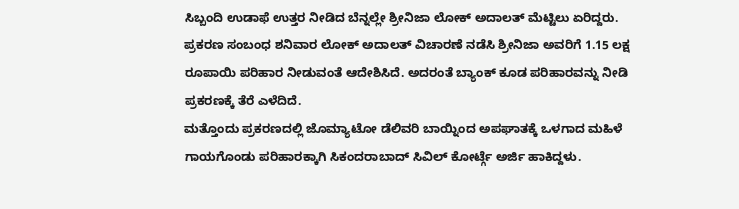ಸಿಬ್ಬಂದಿ ಉಡಾಫೆ ಉತ್ತರ ನೀಡಿದ ಬೆನ್ನಲ್ಲೇ ಶ್ರೀನಿಜಾ ಲೋಕ್ ಅದಾಲತ್ ಮೆಟ್ಟಿಲು ಏರಿದ್ದರು.
ಪ್ರಕರಣ ಸಂಬಂಧ ಶನಿವಾರ ಲೋಕ್ ಅದಾಲತ್ ವಿಚಾರಣೆ ನಡೆಸಿ ಶ್ರೀನಿಜಾ ಅವರಿಗೆ 1.15 ಲಕ್ಷ ರೂಪಾಯಿ ಪರಿಹಾರ ನೀಡುವಂತೆ ಆದೇಶಿಸಿದೆ. ಅದರಂತೆ ಬ್ಯಾಂಕ್ ಕೂಡ ಪರಿಹಾರವನ್ನು ನೀಡಿ ಪ್ರಕರಣಕ್ಕೆ ತೆರೆ ಎಳೆದಿದೆ.
ಮತ್ತೊಂದು ಪ್ರಕರಣದಲ್ಲಿ ಜೊಮ್ಯಾಟೋ ಡೆಲಿವರಿ ಬಾಯ್ನಿಂದ ಅಪಘಾತಕ್ಕೆ ಒಳಗಾದ ಮಹಿಳೆ ಗಾಯಗೊಂಡು ಪರಿಹಾರಕ್ಕಾಗಿ ಸಿಕಂದರಾಬಾದ್ ಸಿವಿಲ್ ಕೋರ್ಟ್ಗೆ ಅರ್ಜಿ ಹಾಕಿದ್ದಳು.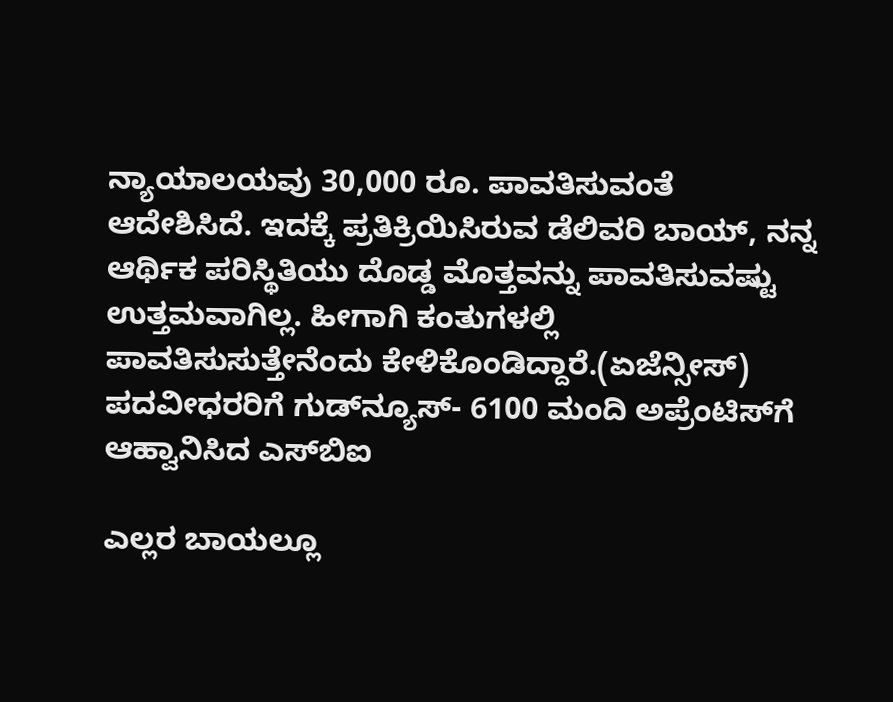ನ್ಯಾಯಾಲಯವು 30,000 ರೂ. ಪಾವತಿಸುವಂತೆ ಆದೇಶಿಸಿದೆ. ಇದಕ್ಕೆ ಪ್ರತಿಕ್ರಿಯಿಸಿರುವ ಡೆಲಿವರಿ ಬಾಯ್, ನನ್ನ ಆರ್ಥಿಕ ಪರಿಸ್ಥಿತಿಯು ದೊಡ್ಡ ಮೊತ್ತವನ್ನು ಪಾವತಿಸುವಷ್ಟು ಉತ್ತಮವಾಗಿಲ್ಲ. ಹೀಗಾಗಿ ಕಂತುಗಳಲ್ಲಿ ಪಾವತಿಸುಸುತ್ತೇನೆಂದು ಕೇಳಿಕೊಂಡಿದ್ದಾರೆ.(ಏಜೆನ್ಸೀಸ್)
ಪದವೀಧರರಿಗೆ ಗುಡ್‌ನ್ಯೂಸ್‌- 6100 ಮಂದಿ ಅಪ್ರೆಂಟಿಸ್‌ಗೆ ಆಹ್ವಾನಿಸಿದ ಎಸ್‌ಬಿಐ

ಎಲ್ಲರ ಬಾಯಲ್ಲೂ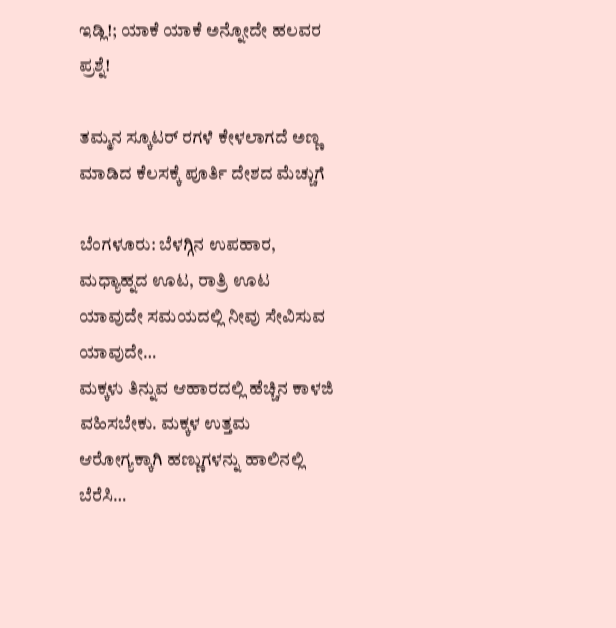ಇಡ್ಲಿ!; ಯಾಕೆ ಯಾಕೆ ಅನ್ನೋದೇ ಹಲವರ ಪ್ರಶ್ನೆ!

ತಮ್ಮನ ಸ್ಕೂಟರ್ ರಗಳೆ ಕೇಳಲಾಗದೆ ಅಣ್ಣ ಮಾಡಿದ ಕೆಲಸಕ್ಕೆ ಪೂರ್ತಿ ದೇಶದ ಮೆಚ್ಚುಗೆ

ಬೆಂಗಳೂರು: ಬೆಳಗ್ಗಿನ ಉಪಹಾರ, ಮಧ್ಯಾಹ್ನದ ಊಟ, ರಾತ್ರಿ ಊಟ ಯಾವುದೇ ಸಮಯದಲ್ಲಿ ನೀವು ಸೇವಿಸುವ ಯಾವುದೇ…
ಮಕ್ಕಳು ತಿನ್ನುವ ಆಹಾರದಲ್ಲಿ ಹೆಚ್ಚಿನ ಕಾಳಜಿ ವಹಿಸಬೇಕು. ಮಕ್ಕಳ ಉತ್ತಮ ಆರೋಗ್ಯಕ್ಕಾಗಿ ಹಣ್ಣುಗಳನ್ನು ಹಾಲಿನಲ್ಲಿ ಬೆರೆಸಿ…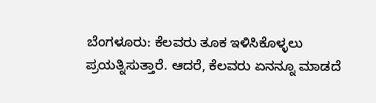ಬೆಂಗಳೂರು: ಕೆಲವರು ತೂಕ ಇಳಿಸಿಕೊಳ್ಳಲು ಪ್ರಯತ್ನಿಸುತ್ತಾರೆ. ಆದರೆ, ಕೆಲವರು ಏನನ್ನೂ ಮಾಡದೆ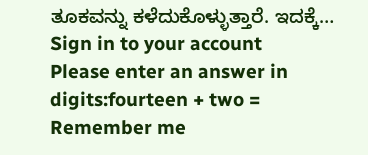ತೂಕವನ್ನು ಕಳೆದುಕೊಳ್ಳುತ್ತಾರೆ. ಇದಕ್ಕೆ…
Sign in to your account
Please enter an answer in digits:fourteen + two =
Remember me